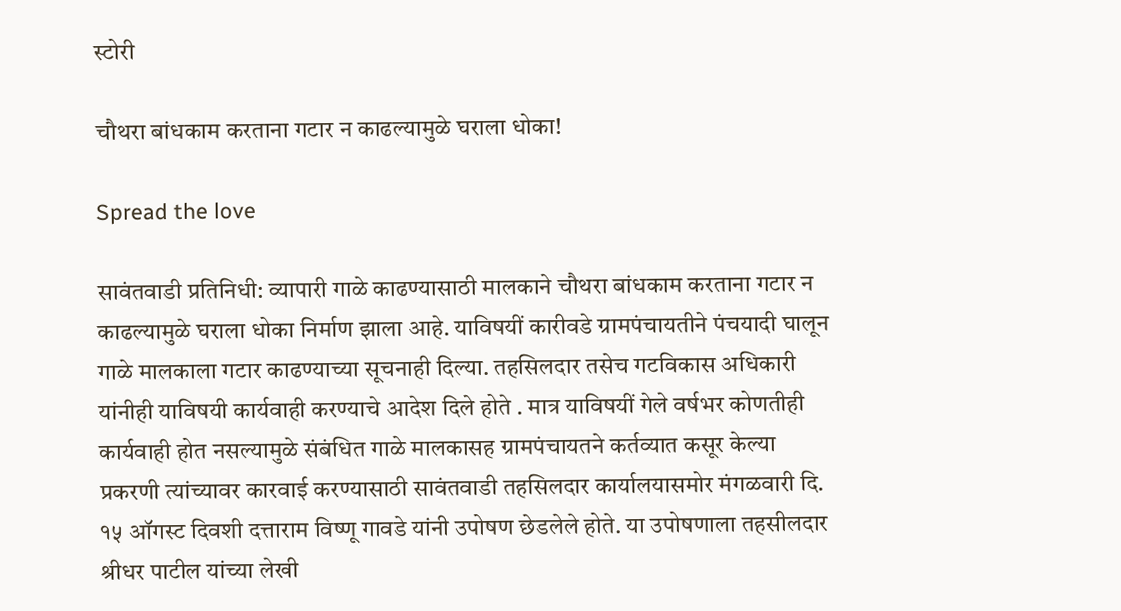स्टोरी

चौथरा बांधकाम करताना गटार न काढल्यामुळे घराला धोका!

Spread the love

सावंतवाडी प्रतिनिधी: व्यापारी गाळे काढण्यासाठी मालकाने चौथरा बांधकाम करताना गटार न काढल्यामुळे घराला धोका निर्माण झाला आहे. याविषयीं कारीवडे ग्रामपंचायतीने पंचयादी घालून गाळे मालकाला गटार काढण्याच्या सूचनाही दिल्या. तहसिलदार तसेच गटविकास अधिकारी यांनीही याविषयी कार्यवाही करण्याचे आदेश दिले होते . मात्र याविषयीं गेले वर्षभर कोणतीही कार्यवाही होत नसल्यामुळे संबंधित गाळे मालकासह ग्रामपंचायतने कर्तव्यात कसूर केल्या प्रकरणी त्यांच्यावर कारवाई करण्यासाठी सावंतवाडी तहसिलदार कार्यालयासमोर मंगळवारी दि. १५ ऑगस्ट दिवशी दत्ताराम विष्णू गावडे यांनी उपोषण छेडलेले होते. या उपोषणाला तहसीलदार श्रीधर पाटील यांच्या लेखी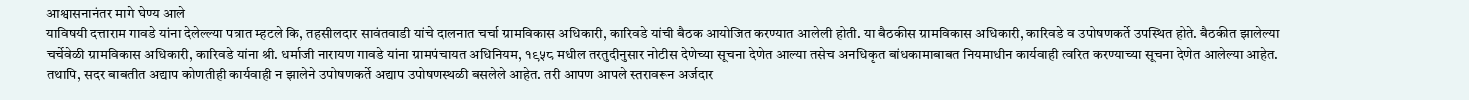आश्वासनानंतर मागे घेण्य आले
याविषयी दत्ताराम गावडे यांना देलेल्ल्या पत्रात म्हटले कि, तहसीलदार सावंतवाडी यांचे दालनात चर्चा ग्रामविकास अधिकारी, कारिवडे यांची बैठक आयोजित करण्यात आलेली होती. या बैठकीस ग्रामविकास अधिकारी, कारिवडे व उपोषणकर्ते उपस्थित होते. बैठकीत झालेल्या चर्चेवेळी ग्रामविकास अधिकारी, कारिवडे यांना श्री. धर्माजी नारायण गावडे यांना ग्रामपंचायत अधिनियम, १९५८ मधील तरतुदीनुसार नोटीस देणेच्या सूचना देणेत आल्या तसेच अनधिकृत बांधकामाबाबत नियमाधीन कार्यवाही त्वरित करण्याच्या सूचना देणेत आलेल्या आहेत.
तथापि, सदर बाबतीत अद्याप कोणतीही कार्यवाही न झालेने उपोषणकर्ते अद्याप उपोषणस्थळी बसलेले आहेत. तरी आपण आपले स्तरावरून अर्जदार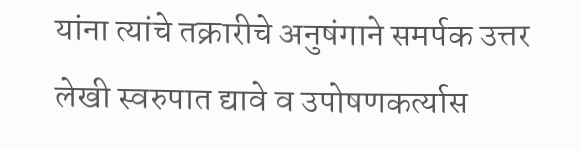यांना त्यांचे तक्रारीचे अनुषंगाने समर्पक उत्तर लेखी स्वरुपात द्यावे व उपोषणकर्त्यास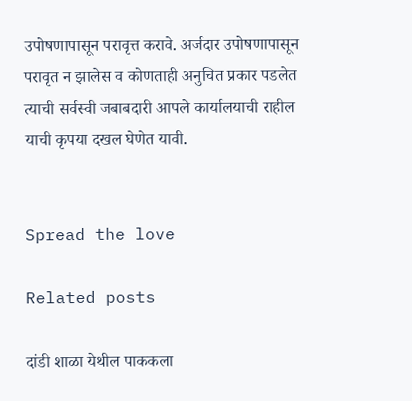उपोषणापासून परावृत्त करावे. अर्जदार उपोषणापासून परावृत न झालेस व कोणताही अनुचित प्रकार पडलेत त्याची सर्वस्वी जबाबदारी आपले कार्यालयाची राहील याची कृपया दखल घेणेत यावी.


Spread the love

Related posts

दांडी शाळा येथील पाककला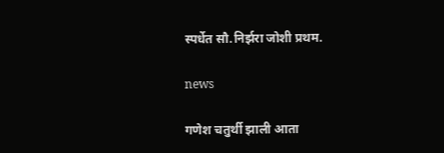स्पर्धेत सौ.निर्झरा जोशी प्रथम.

news

गणेश चतुर्थी झाली आता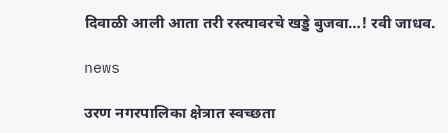दिवाळी आली आता तरी रस्त्यावरचे खड्डे बुजवा…! रवी जाधव.

news

उरण नगरपालिका क्षेत्रात स्वच्छता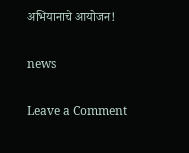अभियानाचे आयोजन!

news

Leave a Comment